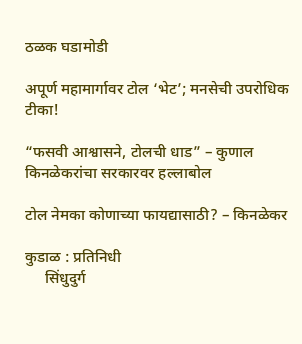ठळक घडामोडी

अपूर्ण महामार्गावर टोल ‘भेट’; मनसेची उपरोधिक टीका!

“फसवी आश्वासने, टोलची धाड” – कुणाल किनळेकरांचा सरकारवर हल्लाबोल

टोल नेमका कोणाच्या फायद्यासाठी? – किनळेकर

कुडाळ : प्रतिनिधी
     सिंधुदुर्ग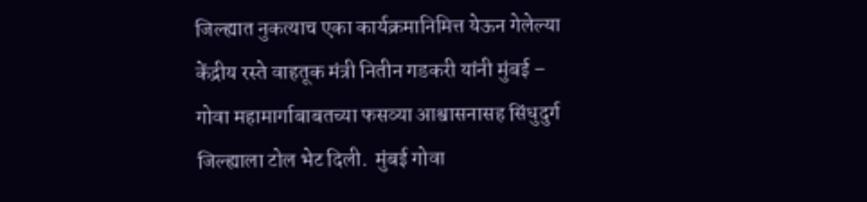जिल्ह्यात नुकत्याच एका कार्यक्रमानिमित्त येऊन गेलेल्या केंद्रीय रस्ते वाहतूक मंत्री नितीन गडकरी यांनी मुंबई – गोवा महामार्गाबाबतच्या फसव्या आश्वासनासह सिंधुदुर्ग जिल्ह्याला टोल भेट दिली.  मुंबई गोवा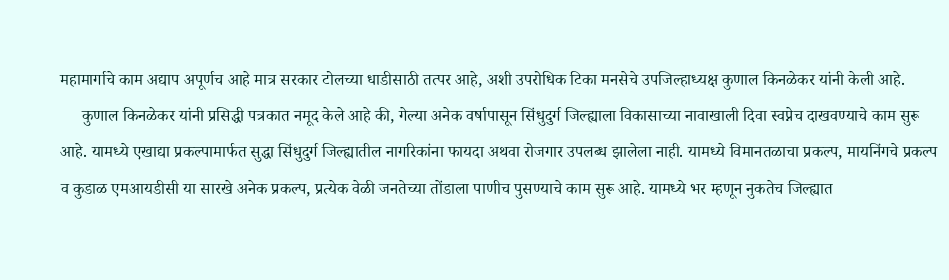महामार्गाचे काम अद्याप अपूर्णच आहे मात्र सरकार टोलच्या धाडीसाठी तत्पर आहे, अशी उपरोधिक टिका मनसेचे उपजिल्हाध्यक्ष कुणाल किनळेकर यांनी केली आहे.
     कुणाल किनळेकर यांनी प्रसिद्धी पत्रकात नमूद केले आहे की, गेल्या अनेक वर्षापासून सिंधुदुर्ग जिल्ह्याला विकासाच्या नावाखाली दिवा स्वप्नेच दाखवण्याचे काम सुरू आहे. यामध्ये एखाद्या प्रकल्पामार्फत सुद्धा सिंधुदुर्ग जिल्ह्यातील नागरिकांना फायदा अथवा रोजगार उपलब्ध झालेला नाही. यामध्ये विमानतळाचा प्रकल्प, मायनिंगचे प्रकल्प व कुडाळ एमआयडीसी या सारखे अनेक प्रकल्प, प्रत्येक वेळी जनतेच्या तोंडाला पाणीच पुसण्याचे काम सुरू आहे. यामध्ये भर म्हणून नुकतेच जिल्ह्यात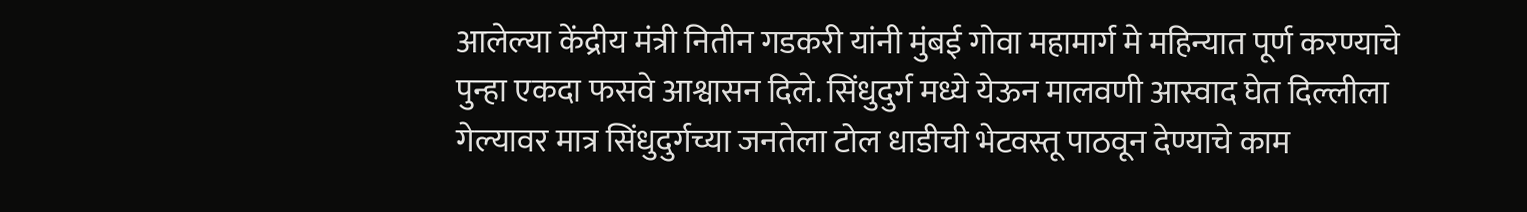आलेल्या केंद्रीय मंत्री नितीन गडकरी यांनी मुंबई गोवा महामार्ग मे महिन्यात पूर्ण करण्याचे पुन्हा एकदा फसवे आश्वासन दिले. सिंधुदुर्ग मध्ये येऊन मालवणी आस्वाद घेत दिल्लीला गेल्यावर मात्र सिंधुदुर्गच्या जनतेला टोल धाडीची भेटवस्तू पाठवून देण्याचे काम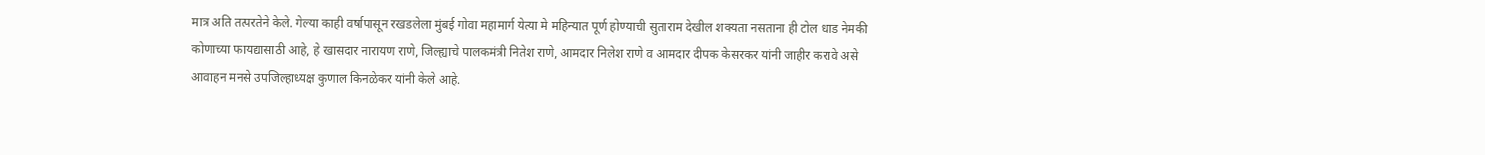मात्र अति तत्परतेने केले. गेल्या काही वर्षापासून रखडलेला मुंबई गोवा महामार्ग येत्या मे महिन्यात पूर्ण होण्याची सुताराम देखील शक्यता नसताना ही टोल धाड नेमकी कोणाच्या फायद्यासाठी आहे, हे खासदार नारायण राणे, जिल्ह्याचे पालकमंत्री नितेश राणे, आमदार निलेश राणे व आमदार दीपक केसरकर यांनी जाहीर करावे असे आवाहन मनसे उपजिल्हाध्यक्ष कुणाल किनळेकर यांनी केले आहे.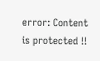error: Content is protected !!